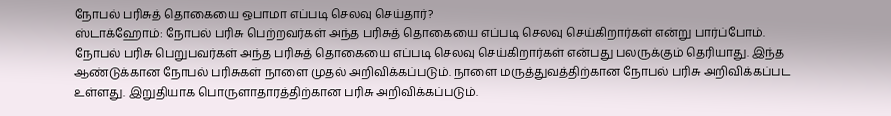நோபல் பரிசுத் தொகையை ஒபாமா எப்படி செலவு செய்தார்?
ஸ்டாக்ஹோம்: நோபல் பரிசு பெற்றவர்கள் அந்த பரிசுத் தொகையை எப்படி செலவு செய்கிறார்கள் என்று பார்ப்போம்.
நோபல் பரிசு பெறுபவர்கள் அந்த பரிசுத் தொகையை எப்படி செலவு செய்கிறார்கள் என்பது பலருக்கும் தெரியாது. இந்த ஆண்டுக்கான நோபல் பரிசுகள் நாளை முதல் அறிவிக்கப்படும். நாளை மருத்துவத்திற்கான நோபல் பரிசு அறிவிக்கப்பட உள்ளது. இறுதியாக பொருளாதாரத்திற்கான பரிசு அறிவிக்கப்படும்.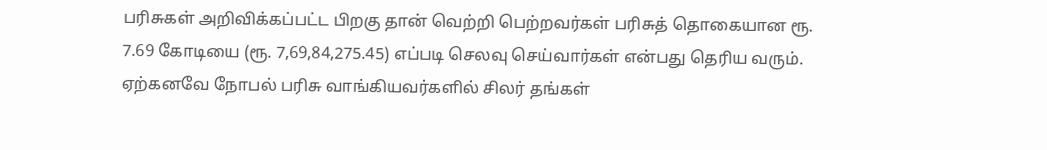பரிசுகள் அறிவிக்கப்பட்ட பிறகு தான் வெற்றி பெற்றவர்கள் பரிசுத் தொகையான ரூ. 7.69 கோடியை (ரூ. 7,69,84,275.45) எப்படி செலவு செய்வார்கள் என்பது தெரிய வரும். ஏற்கனவே நோபல் பரிசு வாங்கியவர்களில் சிலர் தங்கள்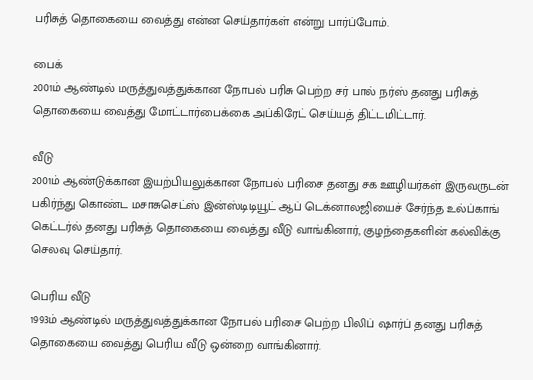பரிசுத் தொகையை வைத்து என்ன செய்தார்கள் என்று பார்ப்போம்.

பைக்
2001ம் ஆண்டில் மருத்துவத்துக்கான நோபல் பரிசு பெற்ற சர் பால் நர்ஸ் தனது பரிசுத் தொகையை வைத்து மோட்டார்பைக்கை அப்கிரேட் செய்யத் திட்டமிட்டார்.

வீடு
2001ம் ஆண்டுக்கான இயற்பியலுக்கான நோபல் பரிசை தனது சக ஊழியர்கள் இருவருடன் பகிர்ந்து கொண்ட மசாசுசெட்ஸ் இன்ஸ்டிடியூட் ஆப் டெக்னாலஜியைச் சேர்ந்த உல்ப்காங் கெட்டர்ல் தனது பரிசுத் தொகையை வைத்து வீடு வாங்கினார், குழந்தைகளின் கல்விக்கு செலவு செய்தார்.

பெரிய வீடு
1993ம் ஆண்டில் மருத்துவத்துக்கான நோபல் பரிசை பெற்ற பிலிப் ஷார்ப் தனது பரிசுத் தொகையை வைத்து பெரிய வீடு ஒன்றை வாங்கினார்.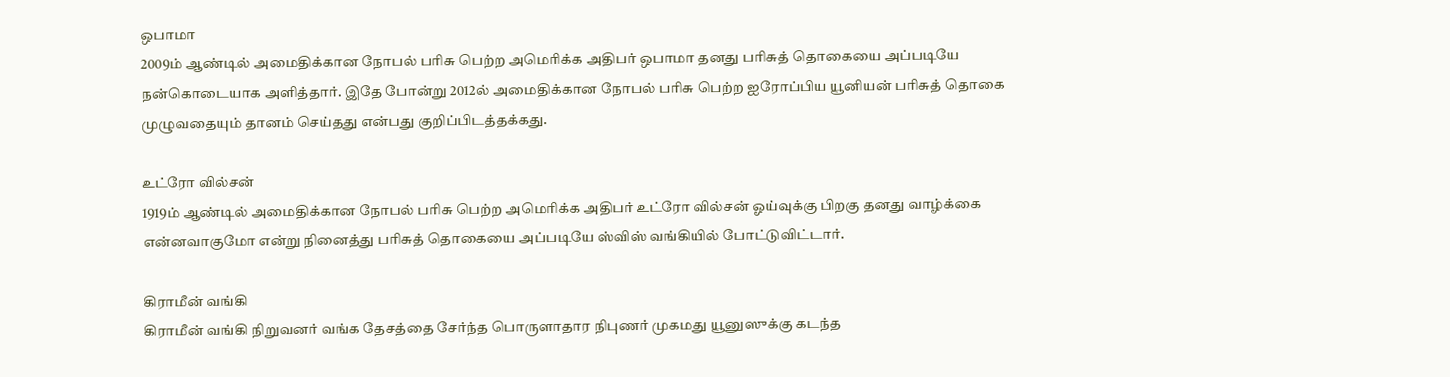ஒபாமா
2009ம் ஆண்டில் அமைதிக்கான நோபல் பரிசு பெற்ற அமெரிக்க அதிபர் ஒபாமா தனது பரிசுத் தொகையை அப்படியே நன்கொடையாக அளித்தார். இதே போன்று 2012ல் அமைதிக்கான நோபல் பரிசு பெற்ற ஐரோப்பிய யூனியன் பரிசுத் தொகை முழுவதையும் தானம் செய்தது என்பது குறிப்பிடத்தக்கது.

உட்ரோ வில்சன்
1919ம் ஆண்டில் அமைதிக்கான நோபல் பரிசு பெற்ற அமெரிக்க அதிபர் உட்ரோ வில்சன் ஓய்வுக்கு பிறகு தனது வாழ்க்கை என்னவாகுமோ என்று நினைத்து பரிசுத் தொகையை அப்படியே ஸ்விஸ் வங்கியில் போட்டுவிட்டார்.

கிராமீன் வங்கி
கிராமீன் வங்கி நிறுவனர் வங்க தேசத்தை சேர்ந்த பொருளாதார நிபுணர் முகமது யூனுஸுக்கு கடந்த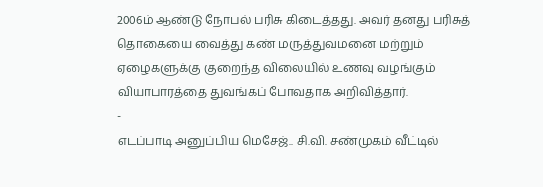2006ம் ஆண்டு நோபல் பரிசு கிடைத்தது. அவர் தனது பரிசுத் தொகையை வைத்து கண் மருத்துவமனை மற்றும் ஏழைகளுக்கு குறைந்த விலையில் உணவு வழங்கும் வியாபாரத்தை துவங்கப் போவதாக அறிவித்தார்.
-
எடப்பாடி அனுப்பிய மெசேஜ்.. சி.வி. சண்முகம் வீட்டில்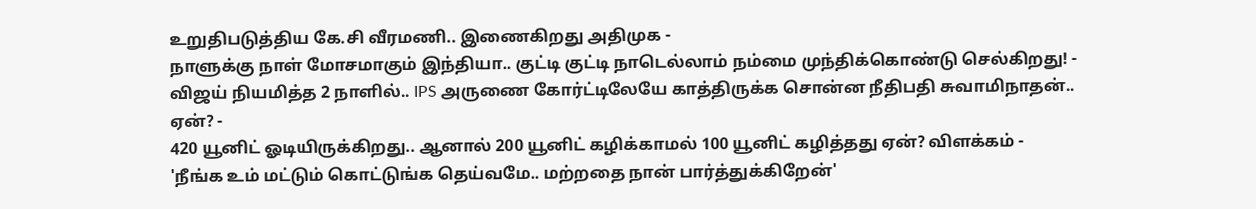உறுதிபடுத்திய கே.சி வீரமணி.. இணைகிறது அதிமுக -
நாளுக்கு நாள் மோசமாகும் இந்தியா.. குட்டி குட்டி நாடெல்லாம் நம்மை முந்திக்கொண்டு செல்கிறது! -
விஜய் நியமித்த 2 நாளில்.. IPS அருணை கோர்ட்டிலேயே காத்திருக்க சொன்ன நீதிபதி சுவாமிநாதன்.. ஏன்? -
420 யூனிட் ஓடியிருக்கிறது.. ஆனால் 200 யூனிட் கழிக்காமல் 100 யூனிட் கழித்தது ஏன்? விளக்கம் -
'நீங்க உம் மட்டும் கொட்டுங்க தெய்வமே.. மற்றதை நான் பார்த்துக்கிறேன்'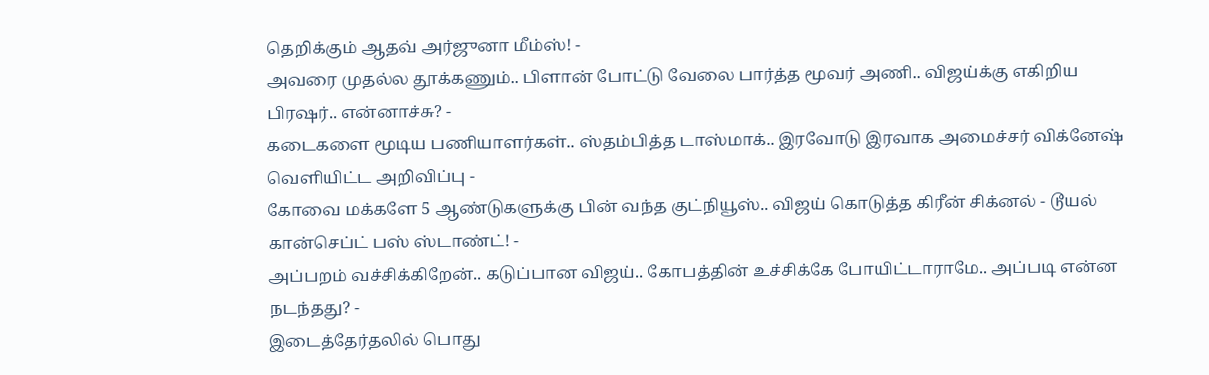தெறிக்கும் ஆதவ் அர்ஜுனா மீம்ஸ்! -
அவரை முதல்ல தூக்கணும்.. பிளான் போட்டு வேலை பார்த்த மூவர் அணி.. விஜய்க்கு எகிறிய பிரஷர்.. என்னாச்சு? -
கடைகளை மூடிய பணியாளர்கள்.. ஸ்தம்பித்த டாஸ்மாக்.. இரவோடு இரவாக அமைச்சர் விக்னேஷ் வெளியிட்ட அறிவிப்பு -
கோவை மக்களே 5 ஆண்டுகளுக்கு பின் வந்த குட்நியூஸ்.. விஜய் கொடுத்த கிரீன் சிக்னல் - டூயல் கான்செப்ட் பஸ் ஸ்டாண்ட்! -
அப்பறம் வச்சிக்கிறேன்.. கடுப்பான விஜய்.. கோபத்தின் உச்சிக்கே போயிட்டாராமே.. அப்படி என்ன நடந்தது? -
இடைத்தேர்தலில் பொது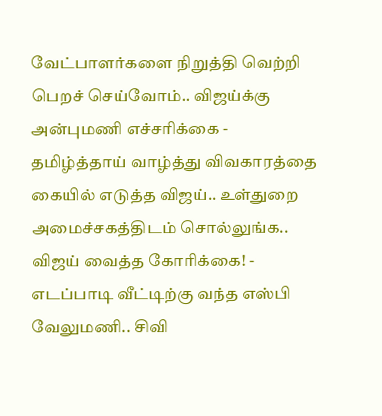வேட்பாளர்களை நிறுத்தி வெற்றி பெறச் செய்வோம்.. விஜய்க்கு அன்புமணி எச்சரிக்கை -
தமிழ்த்தாய் வாழ்த்து விவகாரத்தை கையில் எடுத்த விஜய்.. உள்துறை அமைச்சகத்திடம் சொல்லுங்க.. விஜய் வைத்த கோரிக்கை! -
எடப்பாடி வீட்டிற்கு வந்த எஸ்பி வேலுமணி.. சிவி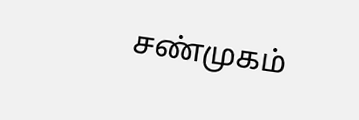சண்முகம்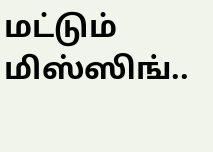மட்டும் மிஸ்ஸிங்..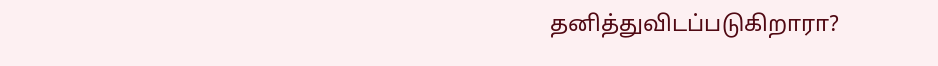தனித்துவிடப்படுகிறாரா?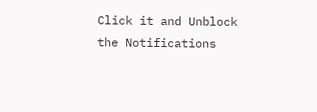Click it and Unblock the Notifications